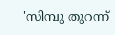'സിമ്പു തുറന്ന്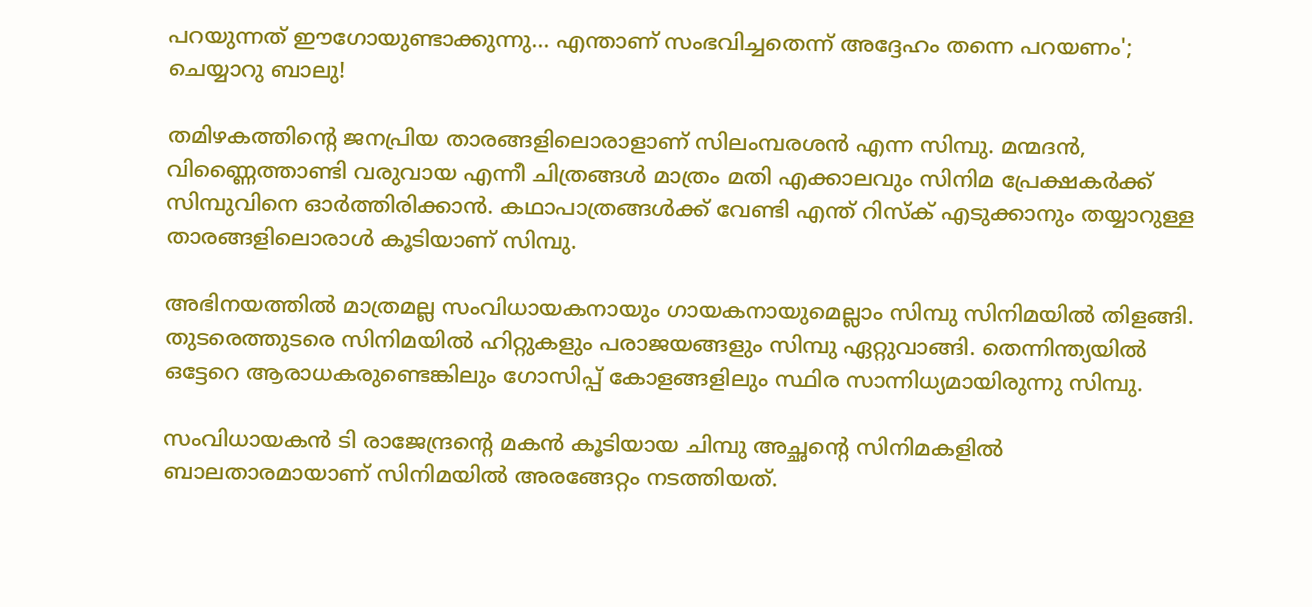പറയുന്നത് ഈഗോയുണ്ടാക്കുന്നു... എന്താണ് സംഭവിച്ചതെന്ന് അദ്ദേഹം തന്നെ പറയണം'; ചെയ്യാറു ബാലു!

തമിഴകത്തിന്റെ ജനപ്രിയ താരങ്ങളിലൊരാളാണ് സിലംമ്പരശൻ എന്ന സിമ്പു. മന്മദൻ, വിണ്ണൈത്താണ്ടി വരുവായ എന്നീ ചിത്രങ്ങൾ മാത്രം മതി എക്കാലവും സിനിമ പ്രേക്ഷകർക്ക് സിമ്പുവിനെ ഓർത്തിരിക്കാൻ. കഥാപാത്രങ്ങൾക്ക് വേണ്ടി എന്ത് റിസ്ക് എടുക്കാനും തയ്യാറുള്ള താരങ്ങളിലൊരാൾ കൂടിയാണ് സിമ്പു.

അഭിനയത്തിൽ മാത്രമല്ല സംവിധായകനായും ഗായകനായുമെല്ലാം സിമ്പു സിനിമയിൽ തിളങ്ങി. തുടരെത്തുടരെ സിനിമയിൽ ഹിറ്റുകളും പരാജയങ്ങളും സിമ്പു ഏറ്റുവാങ്ങി. തെന്നിന്ത്യയിൽ ഒട്ടേറെ ആരാധകരുണ്ടെങ്കിലും ഗോസിപ്പ് കോളങ്ങളിലും സ്ഥിര സാന്നിധ്യമായിരുന്നു സിമ്പു.

സംവിധായകൻ ടി രാജേന്ദ്രന്റെ മകൻ കൂടിയായ ചിമ്പു അച്ഛന്റെ സിനിമകളിൽ ബാലതാരമായാണ് സിനിമയിൽ അരങ്ങേറ്റം നടത്തിയത്.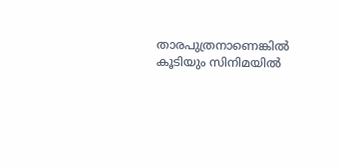താരപുത്രനാണെങ്കിൽ കൂടിയും സിനിമയിൽ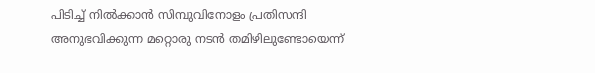പിടിച്ച് നിൽക്കാൻ സിമ്പുവിനോളം പ്രതിസന്ദി അനുഭവിക്കുന്ന മറ്റൊരു നടൻ തമിഴിലുണ്ടോയെന്ന്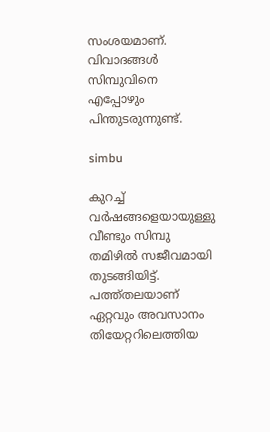സംശയമാണ്. വിവാദങ്ങൾ സിമ്പുവിനെ എപ്പോഴും പിന്തുടരുന്നുണ്ട്.

simbu

കുറച്ച് വർഷങ്ങളെയായുള്ളു വീണ്ടും സിമ്പു തമിഴിൽ സജീവമായി തുടങ്ങിയിട്ട്. പത്ത്തലയാണ് ഏറ്റവും അവസാനം തിയേറ്ററിലെത്തിയ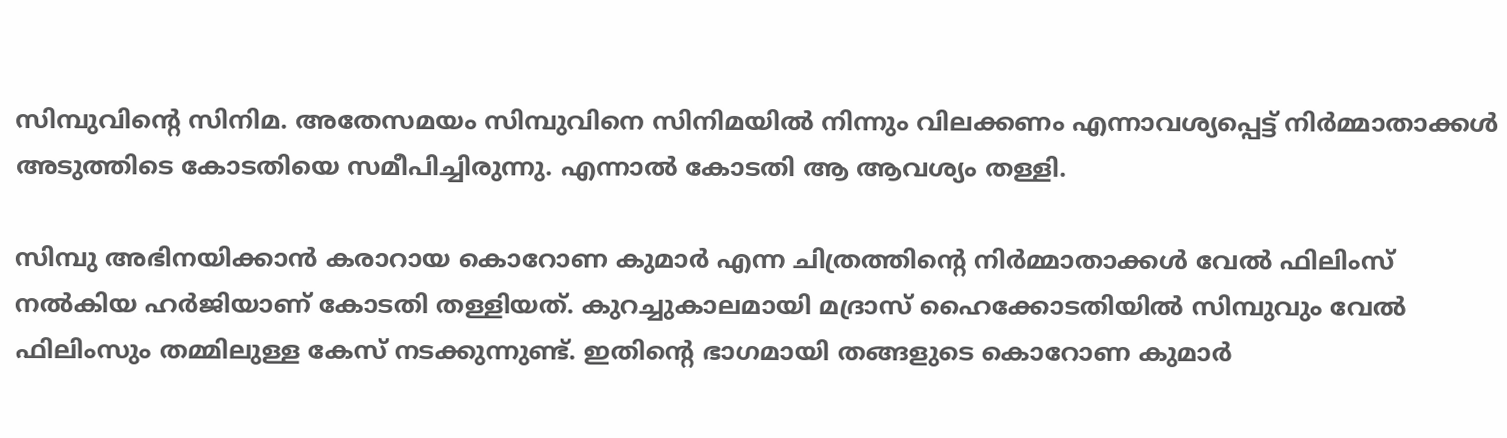സിമ്പുവിന്റെ സിനിമ. അതേസമയം സിമ്പുവിനെ സിനിമയില്‍ നിന്നും വിലക്കണം എന്നാവശ്യപ്പെട്ട് നിര്‍മ്മാതാക്കൾ അടുത്തിടെ കോടതിയെ സമീപിച്ചിരുന്നു. എന്നാൽ കോടതി ആ ആവശ്യം തള്ളി.

സിമ്പു അഭിനയിക്കാന്‍ കരാറായ കൊറോണ കുമാര്‍ എന്ന ചിത്രത്തിന്‍റെ നിര്‍മ്മാതാക്കള്‍ വേല്‍ ഫിലിംസ് നല്‍കിയ ഹര്‍ജിയാണ് കോടതി തള്ളിയത്. കുറച്ചുകാലമായി മദ്രാസ് ഹൈക്കോടതിയില്‍ സിമ്പുവും വേല്‍ ഫിലിംസും തമ്മിലുള്ള കേസ് നടക്കുന്നുണ്ട്. ഇതിന്‍റെ ഭാഗമായി തങ്ങളുടെ കൊറോണ കുമാര്‍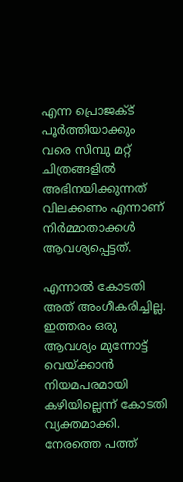എന്ന പ്രൊജക്ട് പൂര്‍ത്തിയാക്കും വരെ സിമ്പു മറ്റ് ചിത്രങ്ങളില്‍ അഭിനയിക്കുന്നത് വിലക്കണം എന്നാണ് നിര്‍മ്മാതാക്കള്‍ ആവശ്യപ്പെട്ടത്.

എന്നാല്‍ കോടതി അത് അംഗീകരിച്ചില്ല. ഇത്തരം ഒരു ആവശ്യം മുന്നോട്ട് വെയ്ക്കാന്‍ നിയമപരമായി കഴിയില്ലെന്ന് കോടതി വ്യക്തമാക്കി. നേരത്തെ പത്ത്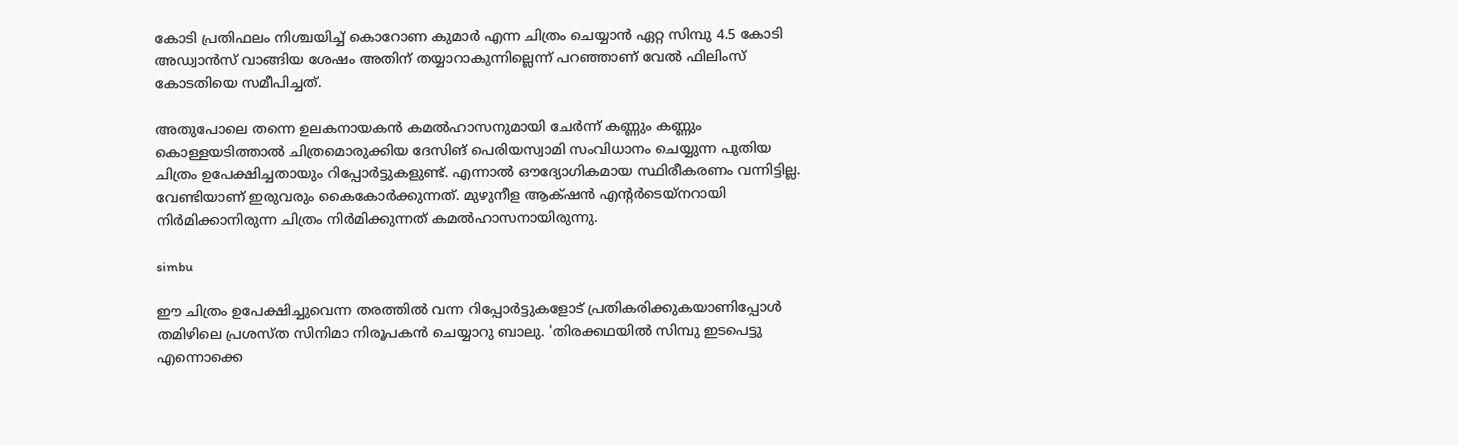കോടി പ്രതിഫലം നിശ്ചയിച്ച് കൊറോണ കുമാര്‍ എന്ന ചിത്രം ചെയ്യാന്‍ ഏറ്റ സിമ്പു 4.5 കോടി അഡ്വാന്‍സ് വാങ്ങിയ ശേഷം അതിന് തയ്യാറാകുന്നില്ലെന്ന് പറഞ്ഞാണ് വേല്‍ ഫിലിംസ് കോടതിയെ സമീപിച്ചത്.

അതുപോലെ തന്നെ ഉലകനായകൻ കമൽഹാസനുമായി ചേർന്ന് കണ്ണും കണ്ണും കൊള്ളയടിത്താൽ ചിത്രമൊരുക്കിയ ദേസിങ് പെരിയസ്വാമി സംവിധാനം ചെയ്യുന്ന പുതിയ ചിത്രം ഉപേക്ഷിച്ചതായും റിപ്പോർട്ടുകളുണ്ട്. എന്നാൽ ഔദ്യോഗികമായ സ്ഥിരീകരണം വന്നിട്ടില്ല. വേണ്ടിയാണ് ഇരുവരും കൈകോർക്കുന്നത്. മുഴുനീള ആക്‌ഷൻ എന്റർടെയ്നറായി നിർമിക്കാനിരുന്ന ചിത്രം നിർമിക്കുന്നത് കമൽഹാസനായിരുന്നു.

simbu

ഈ ചിത്രം ഉപേക്ഷിച്ചുവെന്ന തരത്തിൽ വന്ന റിപ്പോർട്ടുകളോട് പ്രതികരിക്കുകയാണിപ്പോൾ തമിഴിലെ പ്രശസ്ത സിനിമാ നിരൂപകൻ ചെയ്യാറു ബാലു. 'തിരക്കഥയിൽ സിമ്പു ഇടപെട്ടു എന്നൊക്കെ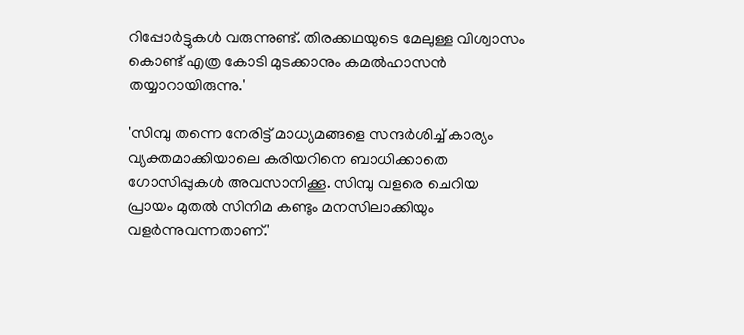റിപ്പോർട്ടുകൾ വരുന്നുണ്ട്. തിരക്കഥയുടെ മേലുള്ള വിശ്വാസം കൊണ്ട് എത്ര കോടി മുടക്കാനും കമൽഹാസൻ തയ്യാറായിരുന്നു.'

'സിമ്പു തന്നെ നേരിട്ട് മാധ്യമങ്ങളെ സന്ദർശിച്ച് കാര്യം വ്യക്തമാക്കിയാലെ കരിയറിനെ ബാധിക്കാതെ ഗോസിപ്പുകൾ അവസാനിക്കൂ. സിമ്പു വളരെ ചെറിയ പ്രായം മുതൽ സിനിമ കണ്ടും മനസിലാക്കിയും വളർന്നുവന്നതാണ്.'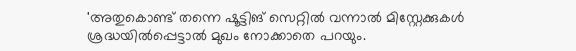'അതുകൊണ്ട് തന്നെ ഷൂട്ടിങ് സെറ്റിൽ വന്നാൽ മിസ്റ്റേക്കുകൾ ശ്രദ്ധയിൽപ്പെട്ടാൽ മുഖം നോക്കാതെ പറയും.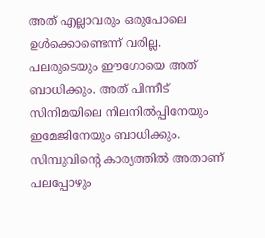അത് എല്ലാവരും ഒരുപോലെ ഉൾക്കൊണ്ടെന്ന് വരില്ല. പലരുടെയും ഈഗോയെ അത് ബാധിക്കും. അത് പിന്നീട് സിനിമയിലെ നിലനിൽപ്പിനേയും ഇമേജിനേയും ബാധിക്കും. സിമ്പുവിന്റെ കാര്യത്തിൽ അതാണ് പലപ്പോഴും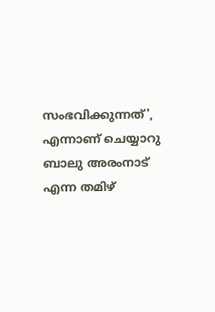സംഭവിക്കുന്നത്', എന്നാണ് ചെയ്യാറു ബാലു അരംനാട് എന്ന തമിഴ്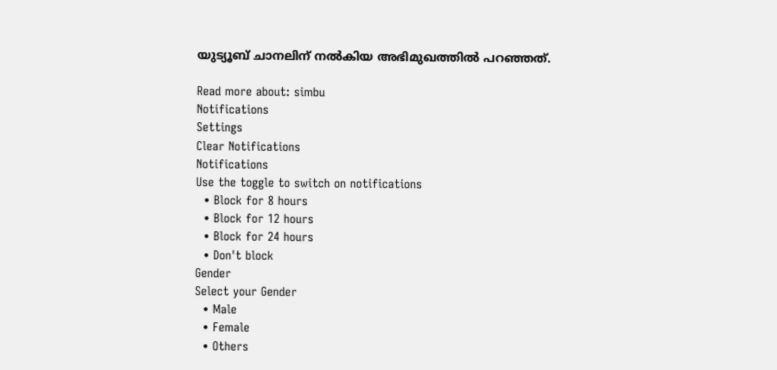യുട്യൂബ് ചാനലിന് നൽകിയ അഭിമുഖത്തിൽ പറഞ്ഞത്.

Read more about: simbu
Notifications
Settings
Clear Notifications
Notifications
Use the toggle to switch on notifications
  • Block for 8 hours
  • Block for 12 hours
  • Block for 24 hours
  • Don't block
Gender
Select your Gender
  • Male
  • Female
  • Others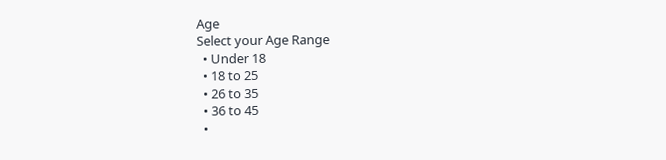Age
Select your Age Range
  • Under 18
  • 18 to 25
  • 26 to 35
  • 36 to 45
  •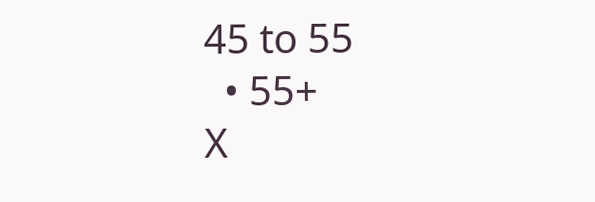45 to 55
  • 55+
X